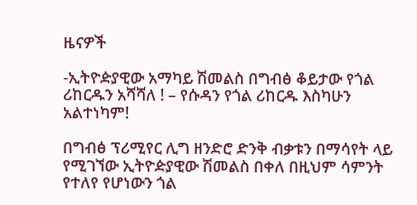ዜናዎች

-ኢትዮዽያዊው አማካይ ሽመልስ በግብፅ ቆይታው የጎል ሪከርዱን አሻሻለ ! – የሱዳን የጎል ሪከርዱ እስካሁን አልተነካም!

በግብፅ ፕሪሚየር ሊግ ዘንድሮ ድንቅ ብቃቱን በማሳየት ላይ የሚገኘው ኢትዮዽያዊው ሽመልስ በቀለ በዚህም ሳምንት የተለየ የሆነውን ጎል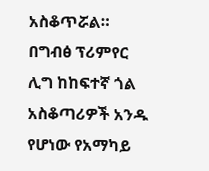አስቆጥሯል። በግብፅ ፕሪምየር ሊግ ከከፍተኛ ጎል አስቆጣሪዎች አንዱ የሆነው የአማካይ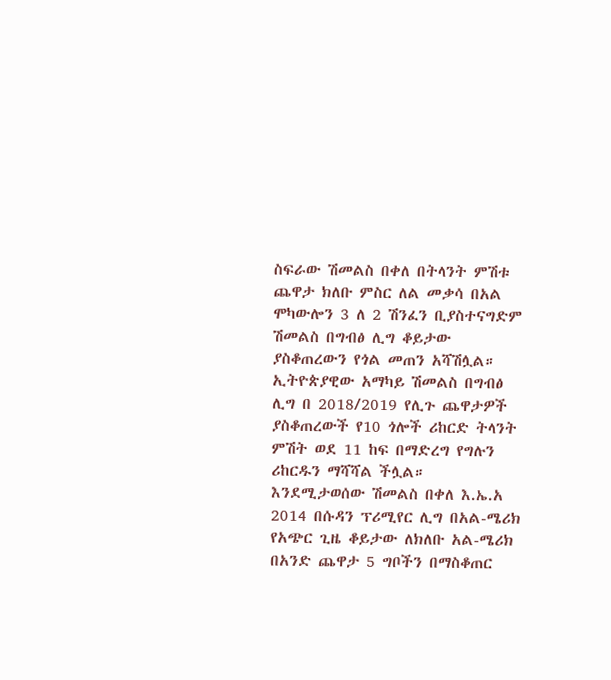ስፍራው ሽመልስ በቀለ በትላንት ምሽቱ ጨዋታ ክለቡ ምስር ለል መቃሳ በአል ሞካውሎን 3 ለ 2 ሽንፈን ቢያስተናግድም ሽመልስ በግብፅ ሊግ ቆይታው ያስቆጠረውን የጎል መጠን አሻሽሏል።
ኢትዮጵያዊው አማካይ ሽመልስ በግብፅ ሊግ በ 2018/2019 የሊጉ ጨዋታዎች ያስቆጠረውች የ10 ጎሎች ሪከርድ ትላንት ምሽት ወደ 11 ከፍ በማድረግ የግሉን ሪከርዱን ማሻሻል ችሏል።
እንደሚታወሰው ሽመልስ በቀለ እ.ኤ.አ 2014 በሱዳን ፕሪሚየር ሊግ በአል-ሜሪክ የአጭር ጊዜ ቆይታው ለክለቡ አል-ሜሪክ በአንድ ጨዋታ 5 ግቦችን በማስቆጠር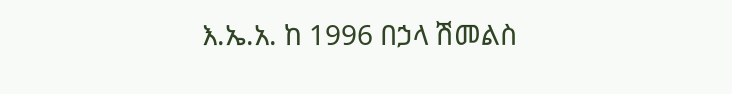እ.ኤ.አ. ከ 1996 በኃላ ሽመልስ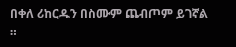በቀለ ሪከርዱን በስሙም ጨብጦም ይገኛል ።